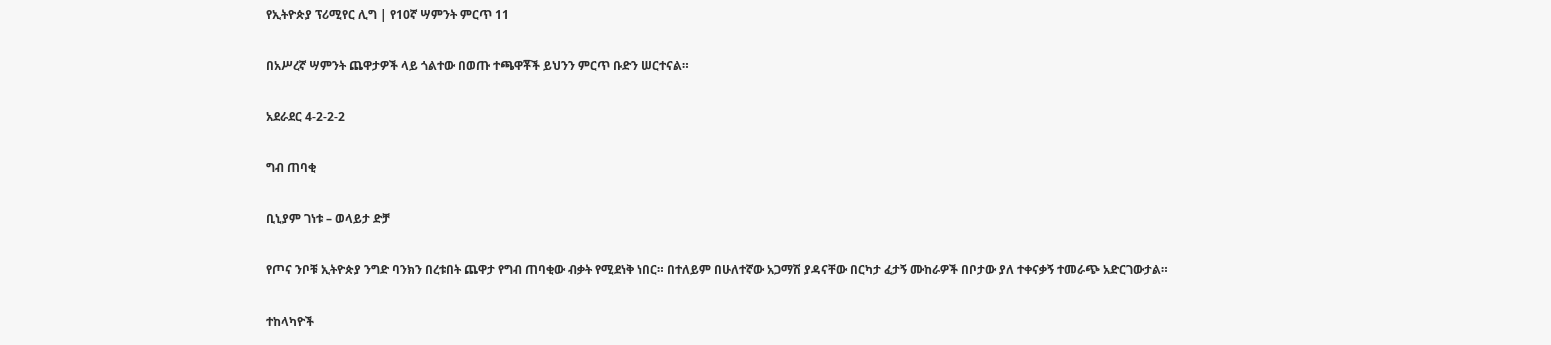የኢትዮጵያ ፕሪሚየር ሊግ | የ10ኛ ሣምንት ምርጥ 11

በአሥረኛ ሣምንት ጨዋታዎች ላይ ጎልተው በወጡ ተጫዋቾች ይህንን ምርጥ ቡድን ሠርተናል።

አደራደር 4-2-2-2

ግብ ጠባቂ

ቢኒያም ገነቱ – ወላይታ ድቻ

የጦና ንቦቹ ኢትዮጵያ ንግድ ባንክን በረቱበት ጨዋታ የግብ ጠባቂው ብቃት የሚደነቅ ነበር። በተለይም በሁለተኛው አጋማሽ ያዳናቸው በርካታ ፈታኝ ሙከራዎች በቦታው ያለ ተቀናቃኝ ተመራጭ አድርገውታል።

ተከላካዮች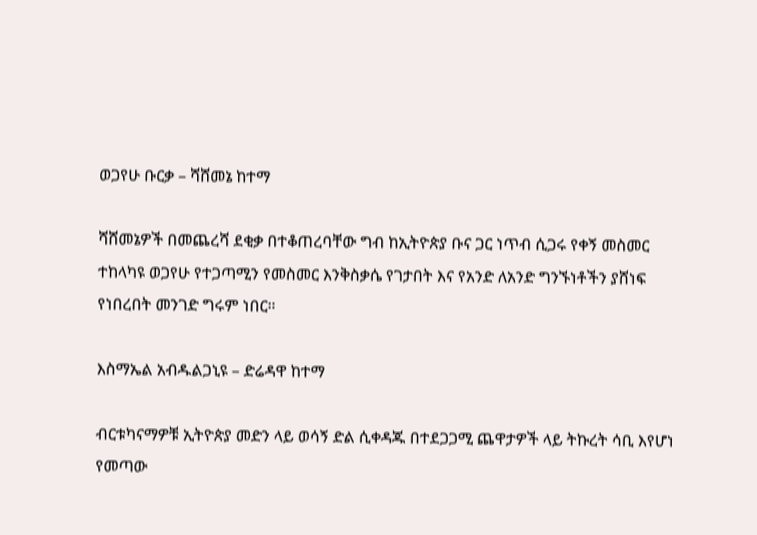ወጋየሁ ቡርቃ – ሻሸመኔ ከተማ

ሻሸመኔዎች በመጨረሻ ደቂቃ በተቆጠረባቸው ግብ ከኢትዮጵያ ቡና ጋር ነጥብ ሲጋሩ የቀኝ መስመር ተከላካዩ ወጋየሁ የተጋጣሚን የመስመር እንቅስቃሴ የገታበት እና የአንድ ለአንድ ግንኙነቶችን ያሸነፍ የነበረበት መንገድ ግሩም ነበር።

እስማኤል አብዱልጋኒዩ – ድሬዳዋ ከተማ

ብርቱካናማዎቹ ኢትዮጵያ መድን ላይ ወሳኝ ድል ሲቀዳጁ በተደጋጋሚ ጨዋታዎች ላይ ትኩረት ሳቢ እየሆነ የመጣው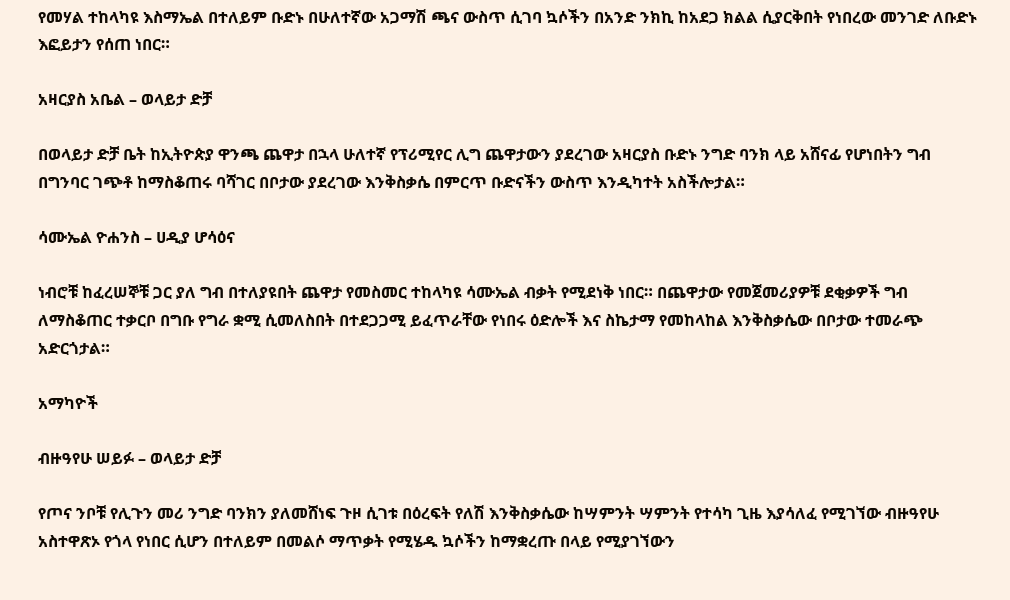የመሃል ተከላካዩ እስማኤል በተለይም ቡድኑ በሁለተኛው አጋማሽ ጫና ውስጥ ሲገባ ኳሶችን በአንድ ንክኪ ከአደጋ ክልል ሲያርቅበት የነበረው መንገድ ለቡድኑ እፎይታን የሰጠ ነበር።

አዛርያስ አቤል – ወላይታ ድቻ

በወላይታ ድቻ ቤት ከኢትዮጵያ ዋንጫ ጨዋታ በኋላ ሁለተኛ የፕሪሚየር ሊግ ጨዋታውን ያደረገው አዛርያስ ቡድኑ ንግድ ባንክ ላይ አሸናፊ የሆነበትን ግብ በግንባር ገጭቶ ከማስቆጠሩ ባሻገር በቦታው ያደረገው እንቅስቃሴ በምርጥ ቡድናችን ውስጥ እንዲካተት አስችሎታል።

ሳሙኤል ዮሐንስ – ሀዲያ ሆሳዕና

ነብሮቹ ከፈረሠኞቹ ጋር ያለ ግብ በተለያዩበት ጨዋታ የመስመር ተከላካዩ ሳሙኤል ብቃት የሚደነቅ ነበር። በጨዋታው የመጀመሪያዎቹ ደቂቃዎች ግብ ለማስቆጠር ተቃርቦ በግቡ የግራ ቋሚ ሲመለስበት በተደጋጋሚ ይፈጥራቸው የነበሩ ዕድሎች እና ስኬታማ የመከላከል እንቅስቃሴው በቦታው ተመራጭ አድርጎታል።

አማካዮች

ብዙዓየሁ ሠይፉ – ወላይታ ድቻ

የጦና ንቦቹ የሊጉን መሪ ንግድ ባንክን ያለመሸነፍ ጉዞ ሲገቱ በዕረፍት የለሽ እንቅስቃሴው ከሣምንት ሣምንት የተሳካ ጊዜ እያሳለፈ የሚገኘው ብዙዓየሁ አስተዋጽኦ የጎላ የነበር ሲሆን በተለይም በመልሶ ማጥቃት የሚሄዱ ኳሶችን ከማቋረጡ በላይ የሚያገኘውን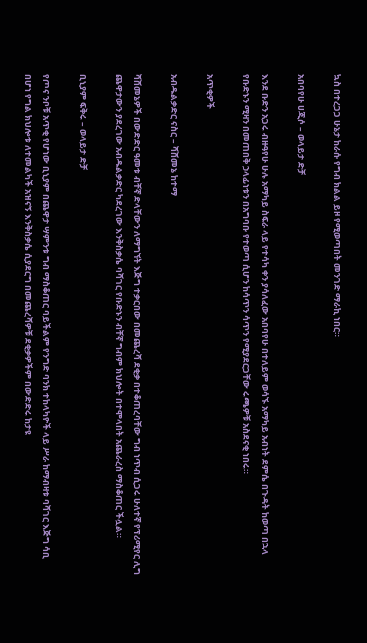ኳስ በተረጋጋ ሁኔታ ከራሱ የግብ ክልል ይዞ የሚወጣበት መንገድ ማራኪ ነበር።

አበባየሁ ሀጂሶ – ወላይታ ድቻ

እንደ ቡድን አጋሩ ብዙዓየሁ ሁሉ አማካይ ስፍራ ላይ የተሳካ ቀን ያሳለፈው አበባየሁ በተለይም ወሳኙ አማካይ አብነት ደምሴ በጉዳት ከወጣ በኋላ የቡድኑን ሚዛን በመጠበቅ ኃላፊነቱን በአግባቡ የተወጣ ሲሆን ከሳጥን ሳጥን የሚያደርጋቸው ሩጫዎቹ አስደናቂ ነበሩ።

አጥቂዎች

አብዱልቃድር ናስር – ሻሸመኔ ከተማ

ሻሸመኔዎች በውድድር ዓመቱ ብቸኛ ድላቸውን ለማግኘት እጅግ ተቃርበው በመጨረሻ ደቂቃ በተቆጠረባቸው ግብ ነጥብ ሲጋሩ ሁለተኛ የፕሪሚየር ሊግ ጨዋታውን ያደረገው አብዱልቃድር ካደረገው እንቅስቃሴ ባሻገር የቡድኑን ብቸኛ ግብም ክህሎት በተሞላበት አጨራረስ ማስቆጠር ችሏል።

ቢኒያም ፍቅሩ – ወላይታ ድቻ

የጦና ንቦቹ አጥቂ የሆነው ቢኒያም በጨዋታ ሣምንቱ ግብ ማስቆጠር ባይችልም የንግድ ባንክ ተከላካዮች ላይ ሥራ ከማብዛቱ ባሻገር እጅግ ሳቢ በሆነ የግል ክህሎቱ ለተመልካች አዝናኝ እንቅስቃሴ ሲያደርግ በመጨረሻዎቹ ደቂቃዎችም በውድድሩ ከታዩ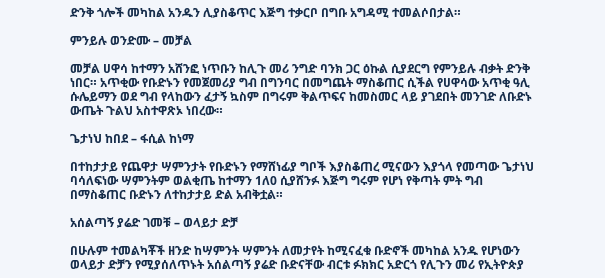ድንቅ ጎሎች መካከል አንዱን ሊያስቆጥር እጅግ ተቃርቦ በግቡ አግዳሚ ተመልሶበታል።

ምንይሉ ወንድሙ – መቻል

መቻል ሀዋሳ ከተማን አሸንፎ ነጥቡን ከሊጉ መሪ ንግድ ባንክ ጋር ዕኩል ሲያደርግ የምንይሉ ብቃት ድንቅ ነበር። አጥቂው የቡድኑን የመጀመሪያ ግብ በግንባር በመግጨት ማስቆጠር ሲችል የሀዋሳው አጥቂ ዓሊ ሱሌይማን ወደ ግብ የላከውን ፈታኝ ኳስም በግሩም ቅልጥፍና ከመስመር ላይ ያገደበት መንገድ ለቡድኑ ውጤት ጉልህ አስተዋጽኦ ነበረው።

ጌታነህ ከበደ – ፋሲል ከነማ

በተከታታይ የጨዋታ ሣምንታት የቡድኑን የማሸነፊያ ግቦች እያስቆጠረ ሚናውን እያጎላ የመጣው ጌታነህ ባሳለፍነው ሣምንትም ወልቂጤ ከተማን 1ለ0 ሲያሸንፉ እጅግ ግሩም የሆነ የቅጣት ምት ግብ በማስቆጠር ቡድኑን ለተከታታይ ድል አብቅቷል።

አሰልጣኝ ያሬድ ገመቹ – ወላይታ ድቻ

በሁሉም ተመልካቾች ዘንድ ከሣምንት ሣምንት ለመታየት ከሚናፈቁ ቡድኖች መካከል አንዱ የሆነውን ወላይታ ድቻን የሚያሰለጥኑት አሰልጣኝ ያሬድ ቡድናቸው ብርቱ ፉክክር አድርጎ የሊጉን መሪ የኢትዮጵያ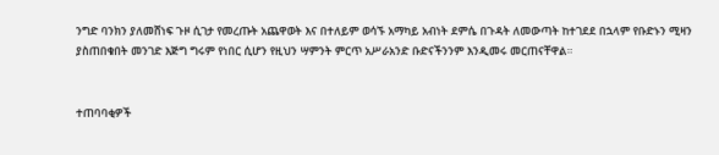ንግድ ባንክን ያለመሸነፍ ጉዞ ሲገታ የመረጡት አጨዋወት እና በተለይም ወሳኙ አማካይ አብነት ደምሴ በጉዳት ለመውጣት ከተገደደ በኋላም የቡድኑን ሚዛን ያስጠበቁበት መንገድ እጅግ ግሩም የነበር ሲሆን የዚህን ሣምንት ምርጥ አሥራአንድ ቡድናችንንም እንዲመሩ መርጠናቸዋል።


ተጠባባቂዎች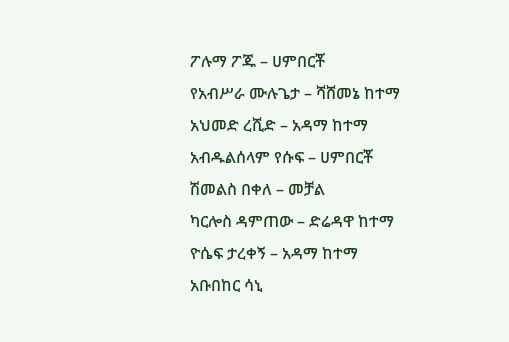ፖሉማ ፖጁ – ሀምበርቾ
የአብሥራ ሙሉጌታ – ሻሸመኔ ከተማ
አህመድ ረሺድ – አዳማ ከተማ
አብዱልሰላም የሱፍ – ሀምበርቾ
ሽመልስ በቀለ – መቻል
ካርሎስ ዳምጠው – ድሬዳዋ ከተማ
ዮሴፍ ታረቀኝ – አዳማ ከተማ
አቡበከር ሳኒ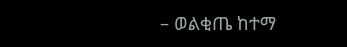– ወልቂጤ ከተማ